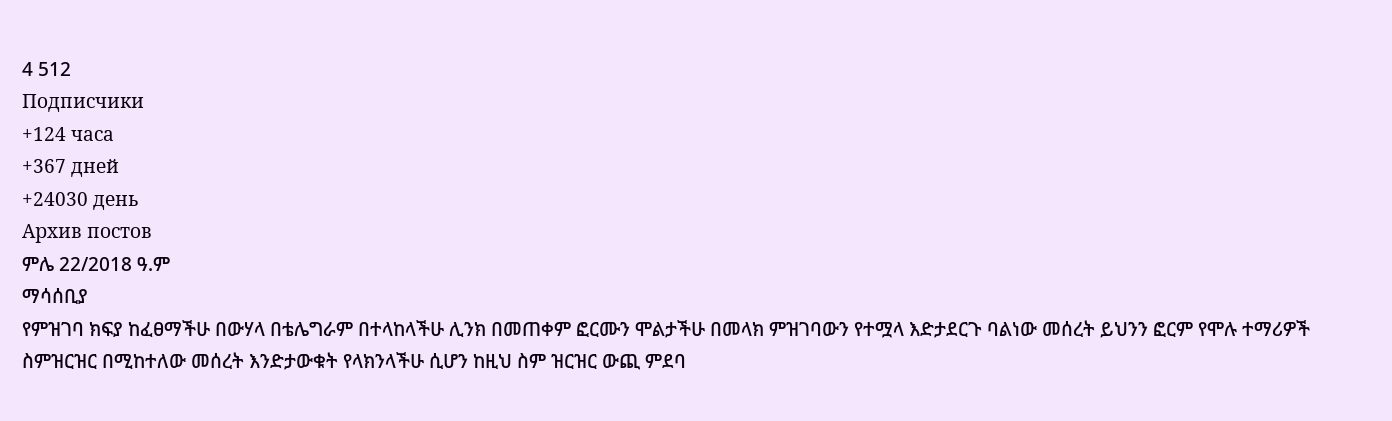4 512
Подписчики
+124 часа
+367 дней
+24030 день
Архив постов
ምሌ 22/2018 ዓ.ም
ማሳሰቢያ
የምዝገባ ክፍያ ከፈፀማችሁ በውሃላ በቴሌግራም በተላከላችሁ ሊንክ በመጠቀም ፎርሙን ሞልታችሁ በመላክ ምዝገባውን የተሟላ እድታደርጉ ባልነው መሰረት ይህንን ፎርም የሞሉ ተማሪዎች ስምዝርዝር በሚከተለው መሰረት እንድታውቁት የላክንላችሁ ሲሆን ከዚህ ስም ዝርዝር ውጪ ምደባ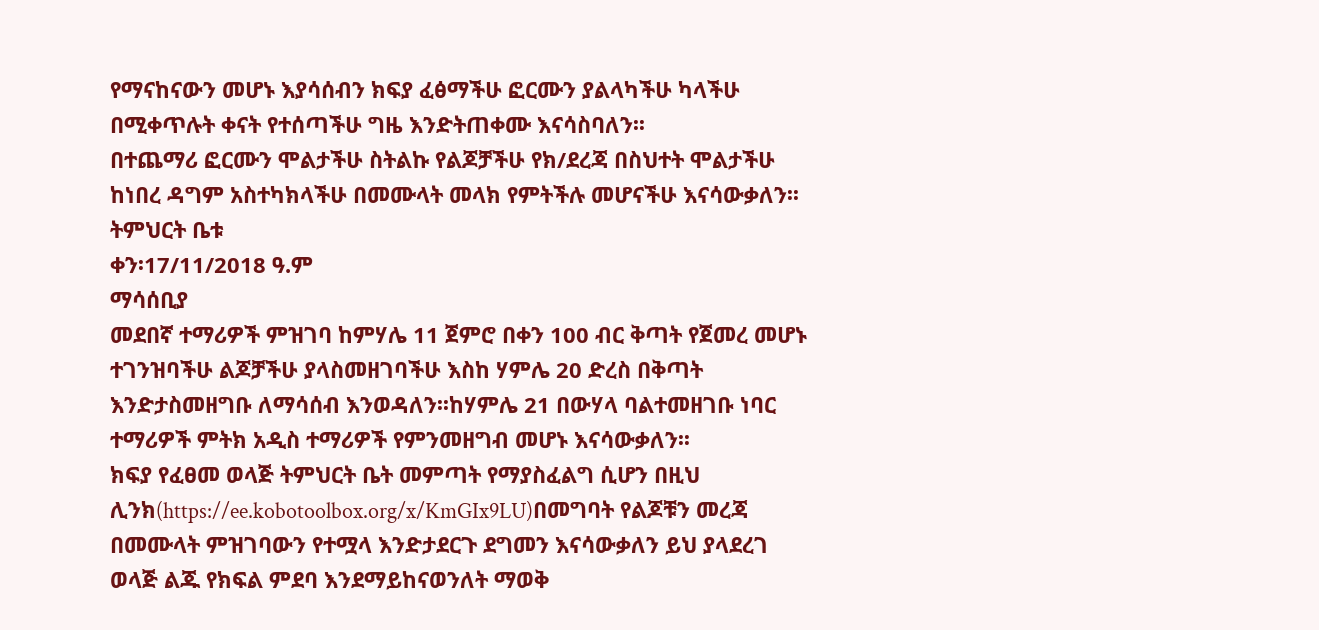የማናከናውን መሆኑ እያሳሰብን ክፍያ ፈፅማችሁ ፎርሙን ያልላካችሁ ካላችሁ በሚቀጥሉት ቀናት የተሰጣችሁ ግዜ እንድትጠቀሙ እናሳስባለን፡፡
በተጨማሪ ፎርሙን ሞልታችሁ ስትልኩ የልጆቻችሁ የክ/ደረጃ በስህተት ሞልታችሁ ከነበረ ዳግም አስተካክላችሁ በመሙላት መላክ የምትችሉ መሆናችሁ እናሳውቃለን፡፡
ትምህርት ቤቱ
ቀን፡17/11/2018 ዓ.ም
ማሳሰቢያ
መደበኛ ተማሪዎች ምዝገባ ከምሃሌ 11 ጀምሮ በቀን 100 ብር ቅጣት የጀመረ መሆኑ ተገንዝባችሁ ልጆቻችሁ ያላስመዘገባችሁ እስከ ሃምሌ 20 ድረስ በቅጣት እንድታስመዘግቡ ለማሳሰብ እንወዳለን፡፡ከሃምሌ 21 በውሃላ ባልተመዘገቡ ነባር ተማሪዎች ምትክ አዲስ ተማሪዎች የምንመዘግብ መሆኑ እናሳውቃለን፡፡
ክፍያ የፈፀመ ወላጅ ትምህርት ቤት መምጣት የማያስፈልግ ሲሆን በዚህ ሊንክ(https://ee.kobotoolbox.org/x/KmGIx9LU)በመግባት የልጆቹን መረጃ በመሙላት ምዝገባውን የተሟላ እንድታደርጉ ደግመን እናሳውቃለን ይህ ያላደረገ ወላጅ ልጁ የክፍል ምደባ እንደማይከናወንለት ማወቅ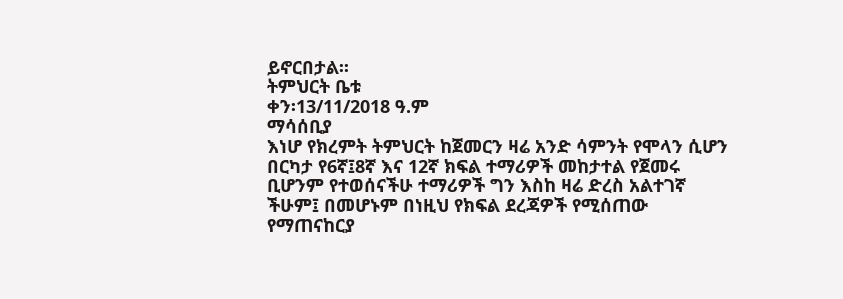ይኖርበታል፡፡
ትምህርት ቤቱ
ቀን፡13/11/2018 ዓ.ም
ማሳሰቢያ
እነሆ የክረምት ትምህርት ከጀመርን ዛሬ አንድ ሳምንት የሞላን ሲሆን በርካታ የ6ኛ፤8ኛ እና 12ኛ ክፍል ተማሪዎች መከታተል የጀመሩ ቢሆንም የተወሰናችሁ ተማሪዎች ግን እስከ ዛሬ ድረስ አልተገኛ ችሁም፤ በመሆኑም በነዚህ የክፍል ደረጃዎች የሚሰጠው የማጠናከርያ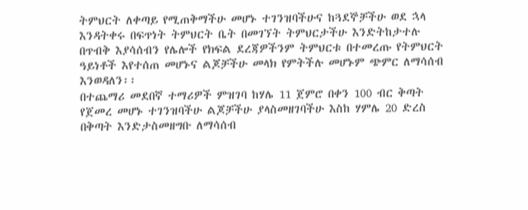ትምህርት ለቀጣይ የሚጠቅማችሁ መሆኑ ተገንዝባችሁና ከጓደኞቻችሁ ወደ ኋላ እንዳትቀሩ በፍጥነት ትምህርት ቤት በመገኘት ትምህርታችሁ እንድትከታተሉ በጥብቅ እያሳሰብን የሌሎች የክፍል ደረጃዎችንም ትምህርቱ በተመረጡ የትምህርት ዓይነቶች እየተሰጠ መሆኑና ልጆቻችሁ መላክ የምትችሉ መሆኑም ጭምር ለማሳሰብ እንወዳለን፡፡
በተጨማሪ መደበኛ ተማሪዎች ምዝገባ ከሃሌ 11 ጀምሮ በቀን 100 ብር ቅጣት የጀመረ መሆኑ ተገንዝባችሁ ልጆቻችሁ ያላስመዘገባችሁ እስከ ሃምሌ 20 ድረስ በቅጣት እንድታስመዘግቡ ለማሳሰብ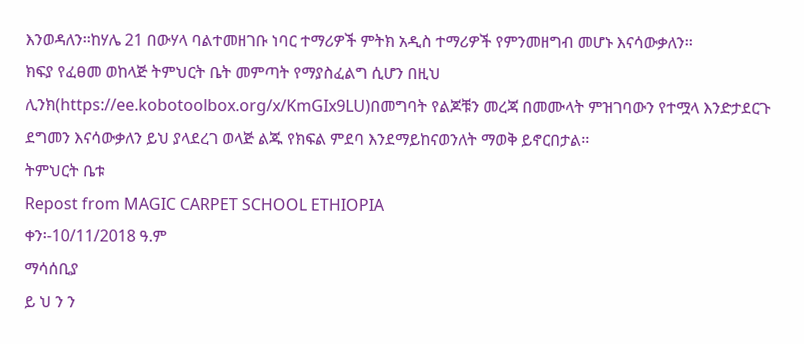እንወዳለን፡፡ከሃሌ 21 በውሃላ ባልተመዘገቡ ነባር ተማሪዎች ምትክ አዲስ ተማሪዎች የምንመዘግብ መሆኑ እናሳውቃለን፡፡
ክፍያ የፈፀመ ወከላጅ ትምህርት ቤት መምጣት የማያስፈልግ ሲሆን በዚህ ሊንክ(https://ee.kobotoolbox.org/x/KmGIx9LU)በመግባት የልጆቹን መረጃ በመሙላት ምዝገባውን የተሟላ እንድታደርጉ ደግመን እናሳውቃለን ይህ ያላደረገ ወላጅ ልጁ የክፍል ምደባ እንደማይከናወንለት ማወቅ ይኖርበታል፡፡
ትምህርት ቤቱ
Repost from MAGIC CARPET SCHOOL ETHIOPIA
ቀን፡-10/11/2018 ዓ.ም
ማሳሰቢያ
ይ ህ ን ን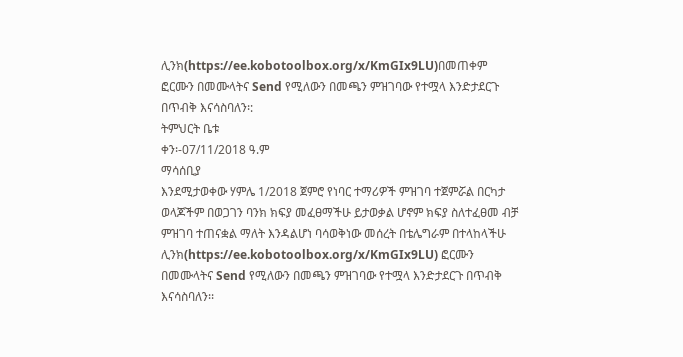ሊንክ(https://ee.kobotoolbox.org/x/KmGIx9LU)በመጠቀም ፎርሙን በመሙላትና Send የሚለውን በመጫን ምዝገባው የተሟላ እንድታደርጉ በጥብቅ እናሳስባለን፡:
ትምህርት ቤቱ
ቀን፡-07/11/2018 ዓ.ም
ማሳሰቢያ
እንደሚታወቀው ሃምሌ 1/2018 ጀምሮ የነባር ተማሪዎች ምዝገባ ተጀምሯል በርካታ ወላጆችም በወጋገን ባንክ ክፍያ መፈፀማችሁ ይታወቃል ሆኖም ክፍያ ስለተፈፀመ ብቻ ምዝገባ ተጠናቋል ማለት እንዳልሆነ ባሳወቅነው መሰረት በቴሌግራም በተላከላችሁ ሊንክ(https://ee.kobotoolbox.org/x/KmGIx9LU) ፎርሙን በመሙላትና Send የሚለውን በመጫን ምዝገባው የተሟላ እንድታደርጉ በጥብቅ እናሳስባለን፡፡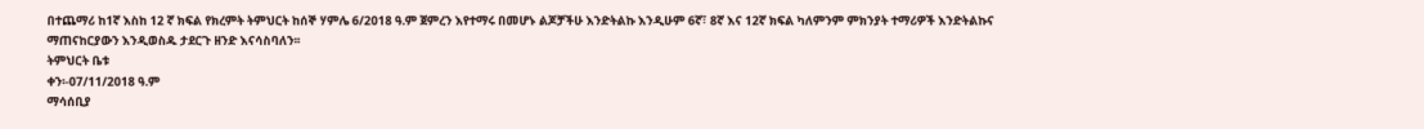በተጨማሪ ከ1ኛ እስከ 12 ኛ ክፍል የክረምት ትምህርት ከሰኞ ሃምሌ 6/2018 ዓ.ም ጀምረን እየተማሩ በመሆኑ ልጆቻችሁ እንድትልኩ እንዲሁም 6ኛ፣ 8ኛ እና 12ኛ ክፍል ካለምንም ምክንያት ተማሪዎች እንድትልኩና ማጠናከርያውን እንዲወስዱ ታደርጉ ዘንድ እናሳስባለን፡፡
ትምህርት ቤቱ
ቀን፡-07/11/2018 ዓ.ም
ማሳሰቢያ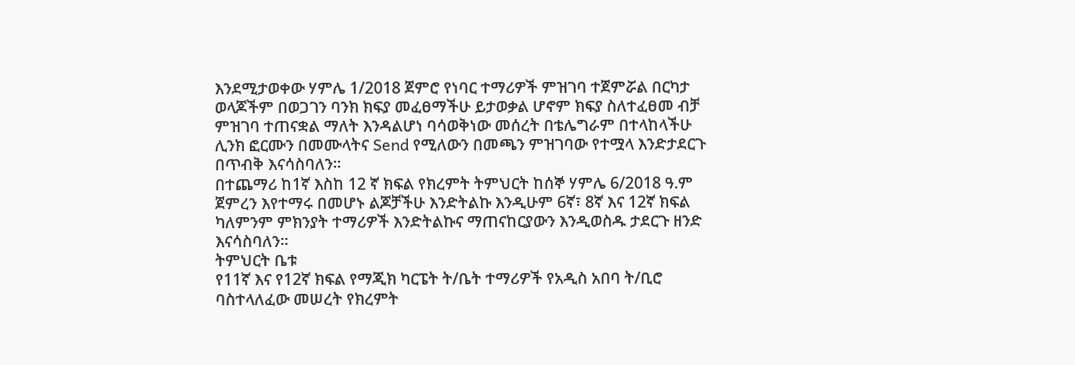እንደሚታወቀው ሃምሌ 1/2018 ጀምሮ የነባር ተማሪዎች ምዝገባ ተጀምሯል በርካታ ወላጆችም በወጋገን ባንክ ክፍያ መፈፀማችሁ ይታወቃል ሆኖም ክፍያ ስለተፈፀመ ብቻ ምዝገባ ተጠናቋል ማለት እንዳልሆነ ባሳወቅነው መሰረት በቴሌግራም በተላከላችሁ ሊንክ ፎርሙን በመሙላትና Send የሚለውን በመጫን ምዝገባው የተሟላ እንድታደርጉ በጥብቅ እናሳስባለን፡፡
በተጨማሪ ከ1ኛ እስከ 12 ኛ ክፍል የክረምት ትምህርት ከሰኞ ሃምሌ 6/2018 ዓ.ም ጀምረን እየተማሩ በመሆኑ ልጆቻችሁ እንድትልኩ እንዲሁም 6ኛ፣ 8ኛ እና 12ኛ ክፍል ካለምንም ምክንያት ተማሪዎች እንድትልኩና ማጠናከርያውን እንዲወስዱ ታደርጉ ዘንድ እናሳስባለን፡፡
ትምህርት ቤቱ
የ11ኛ እና የ12ኛ ክፍል የማጂክ ካርፔት ት/ቤት ተማሪዎች የአዲስ አበባ ት/ቢሮ ባስተላለፈው መሠረት የክረምት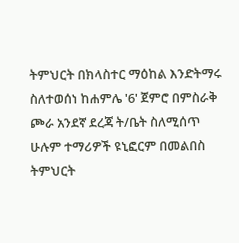ትምህርት በክላስተር ማዕከል እንድትማሩ ስለተወሰነ ከሐምሌ '6' ጀምሮ በምስራቅ ጮራ አንደኛ ደረጃ ት/ቤት ስለሚሰጥ ሁሉም ተማሪዎች ዩኒፎርም በመልበስ ትምህርት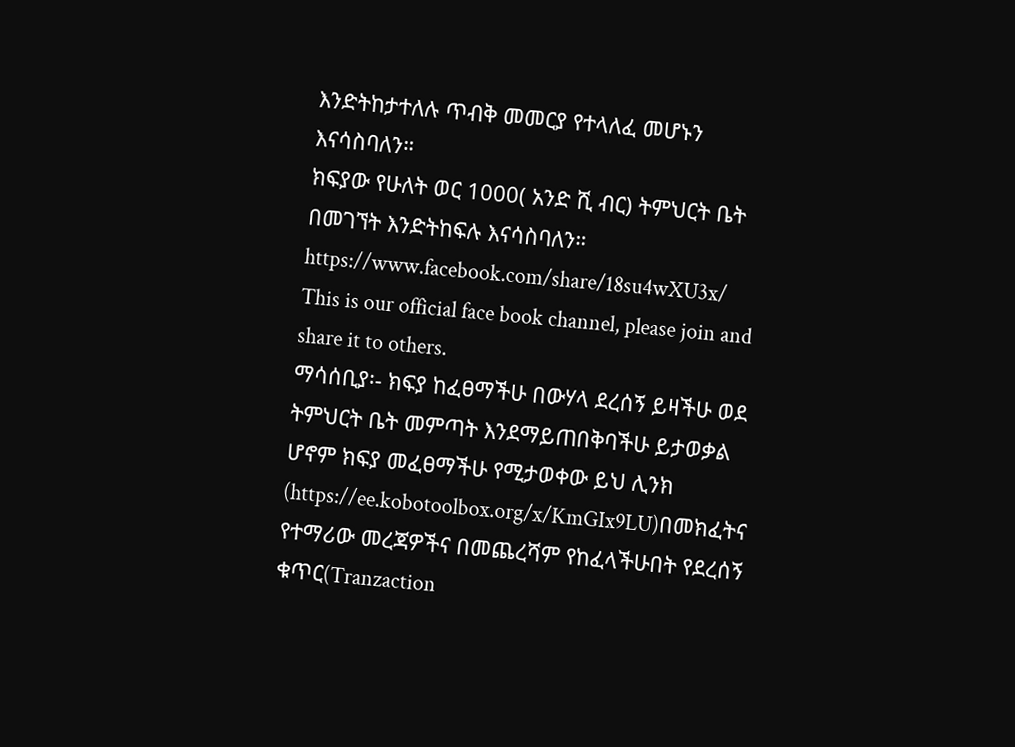እንድትከታተለሉ ጥብቅ መመርያ የተላለፈ መሆኑን እናሳስባለን።
ክፍያው የሁለት ወር 1000( አንድ ሺ ብር) ትምህርት ቤት በመገኘት እንድትከፍሉ እናሳስባለን።
https://www.facebook.com/share/18su4wXU3x/
This is our official face book channel, please join and share it to others.
ማሳሰቢያ፡- ክፍያ ከፈፀማችሁ በውሃላ ደረሰኝ ይዛችሁ ወደ ትምህርት ቤት መምጣት እንደማይጠበቅባችሁ ይታወቃል ሆኖም ክፍያ መፈፀማችሁ የሚታወቀው ይህ ሊንክ (https://ee.kobotoolbox.org/x/KmGIx9LU)በመክፈትና የተማሪው መረጃዎችና በመጨረሻም የከፈላችሁበት የደረሰኝ ቁጥር(Tranzaction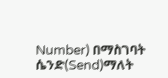Number) በማስገባት ሴንድ(Send)ማለት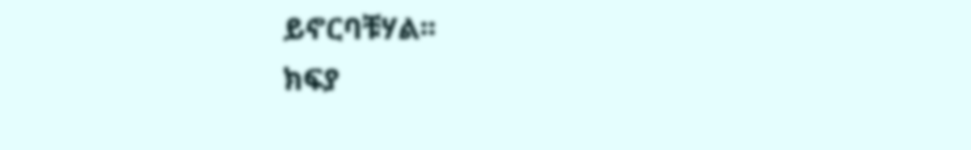ይኖርባቹሃል፡፡
ክፍያ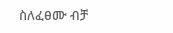ስለፈፀሙ ብቻ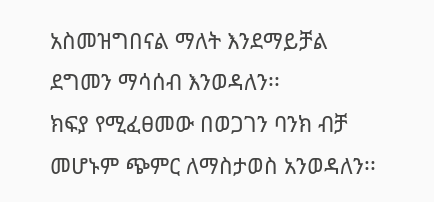አስመዝግበናል ማለት እንደማይቻል ደግመን ማሳሰብ እንወዳለን፡፡
ክፍያ የሚፈፀመው በወጋገን ባንክ ብቻ መሆኑም ጭምር ለማስታወስ አንወዳለን፡፡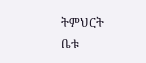ትምህርት ቤቱ